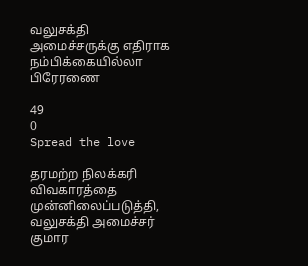வலுசக்தி அமைச்சருக்கு எதிராக நம்பிக்கையில்லா பிரேரணை

49
0
Spread the love

தரமற்ற நிலக்கரி விவகாரத்தை முன்னிலைப்படுத்தி, வலுசக்தி அமைச்சர் குமார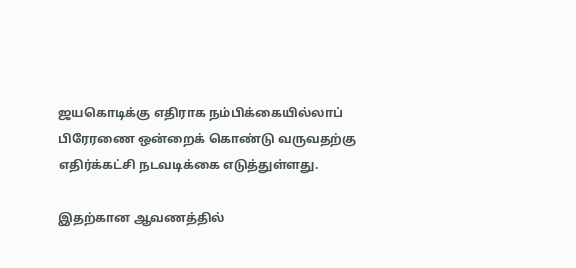ஜயகொடிக்கு எதிராக நம்பிக்கையில்லாப் பிரேரணை ஒன்றைக் கொண்டு வருவதற்கு எதிர்க்கட்சி நடவடிக்கை எடுத்துள்ளது.

இதற்கான ஆவணத்தில்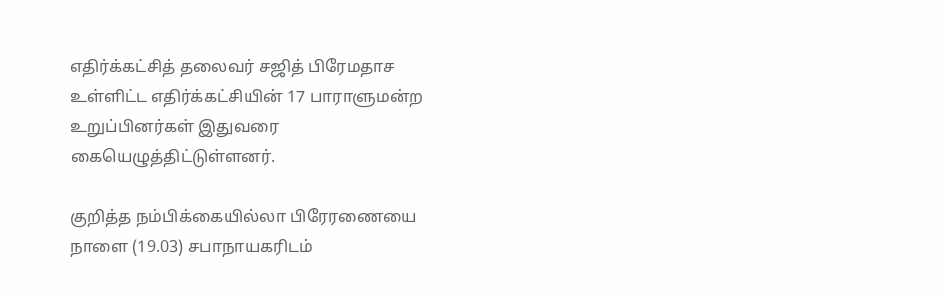எதிர்க்கட்சித் தலைவர் சஜித் பிரேமதாச உள்ளிட்ட எதிர்க்கட்சியின் 17 பாராளுமன்ற உறுப்பினர்கள் இதுவரை கையெழுத்திட்டுள்ளனர்.

குறித்த நம்பிக்கையில்லா பிரேரணையை நாளை (19.03) சபாநாயகரிடம்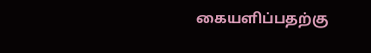கையளிப்பதற்கு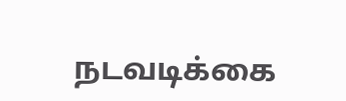நடவடிக்கை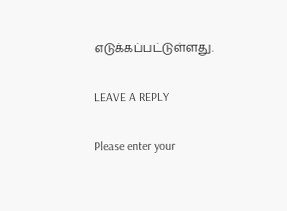எடுக்கப்பட்டுள்ளது.

LEAVE A REPLY

Please enter your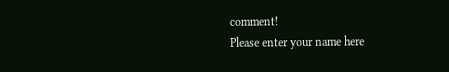comment!
Please enter your name here